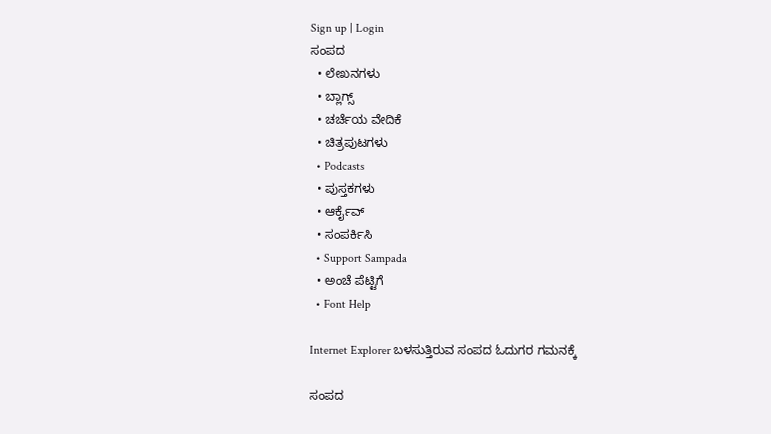Sign up | Login
ಸಂಪದ
  • ಲೇಖನಗಳು
  • ಬ್ಲಾಗ್ಸ್
  • ಚರ್ಚೆಯ ವೇದಿಕೆ
  • ಚಿತ್ರಪುಟಗಳು
  • Podcasts
  • ಪುಸ್ತಕಗಳು
  • ಆರ್ಕೈವ್
  • ಸಂಪರ್ಕಿಸಿ
  • Support Sampada
  • ಅಂಚೆ ಪೆಟ್ಟಿಗೆ
  • Font Help

Internet Explorer ಬಳಸುತ್ತಿರುವ ಸಂಪದ ಓದುಗರ ಗಮನಕ್ಕೆ

ಸಂಪದ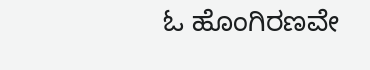ಓ ಹೊಂಗಿರಣವೇ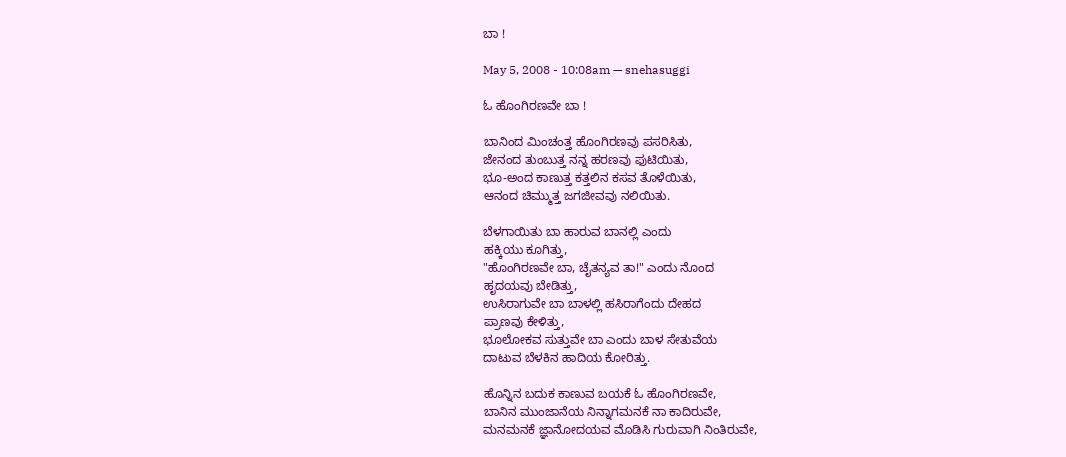ಬಾ !

May 5, 2008 - 10:08am — snehasuggi

ಓ ಹೊಂಗಿರಣವೇ ಬಾ !

ಬಾನಿಂದ ಮಿಂಚಂತ್ತ ಹೊಂಗಿರಣವು ಪಸರಿಸಿತು,
ಜೇನಂದ ತುಂಬುತ್ತ ನನ್ನ ಹರಣವು ಫುಟಿಯಿತು,
ಭೂ-ಅಂದ ಕಾಣುತ್ತ ಕತ್ತಲಿನ ಕಸವ ತೊಳೆಯಿತು,
ಆನಂದ ಚಿಮ್ಮುತ್ತ ಜಗಜೀವವು ನಲಿಯಿತು.

ಬೆಳಗಾಯಿತು ಬಾ ಹಾರುವ ಬಾನಲ್ಲಿ ಎಂದು
ಹಕ್ಕಿಯು ಕೂಗಿತ್ತು,
"ಹೊಂಗಿರಣವೇ ಬಾ, ಚೈತನ್ಯವ ತಾ!" ಎಂದು ನೊಂದ
ಹೃದಯವು ಬೇಡಿತ್ತು,
ಉಸಿರಾಗುವೇ ಬಾ ಬಾಳಲ್ಲಿ ಹಸಿರಾಗೆಂದು ದೇಹದ
ಪ್ರಾಣವು ಕೇಳಿತ್ತು,
ಭೂಲೋಕವ ಸುತ್ತುವೇ ಬಾ ಎಂದು ಬಾಳ ಸೇತುವೆಯ
ದಾಟುವ ಬೆಳಕಿನ ಹಾದಿಯ ಕೋರಿತ್ತು.

ಹೊನ್ನಿನ ಬದುಕ ಕಾಣುವ ಬಯಕೆ ಓ ಹೊಂಗಿರಣವೇ,
ಬಾನಿನ ಮುಂಜಾನೆಯ ನಿನ್ನಾಗಮನಕೆ ನಾ ಕಾದಿರುವೇ,
ಮನಮನಕೆ ಜ್ಞಾನೋದಯವ ಮೊಡಿಸಿ ಗುರುವಾಗಿ ನಿಂತಿರುವೇ,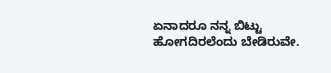ಏನಾದರೂ ನನ್ನ ಬಿಟ್ಟು ಹೋಗದಿರಲೆಂದು ಬೇಡಿರುವೇ.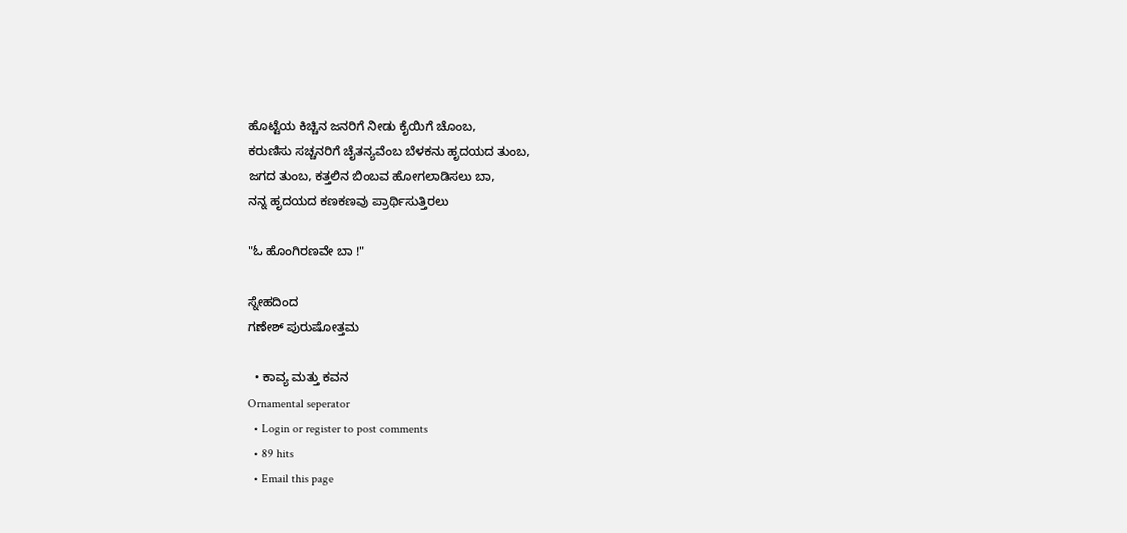ಹೊಟ್ಟೆಯ ಕಿಚ್ಚಿನ ಜನರಿಗೆ ನೀಡು ಕೈಯಿಗೆ ಚೊಂಬ,
ಕರುಣಿಸು ಸಚ್ಚನರಿಗೆ ಚೈತನ್ಯವೆಂಬ ಬೆಳಕನು ಹೃದಯದ ತುಂಬ,
ಜಗದ ತುಂಬ, ಕತ್ತಲಿನ ಬಿಂಬವ ಹೋಗಲಾಡಿಸಲು ಬಾ,
ನನ್ನ ಹೃದಯದ ಕಣಕಣವು ಪ್ರಾರ್ಥಿಸುತ್ತಿರಲು

"ಓ ಹೊಂಗಿರಣವೇ ಬಾ !"

ಸ್ನೇಹದಿಂದ
ಗಣೇಶ್ ಪುರುಷೋತ್ತಮ

  • ಕಾವ್ಯ ಮತ್ತು ಕವನ
Ornamental seperator
  • Login or register to post comments
  • 89 hits
  • Email this page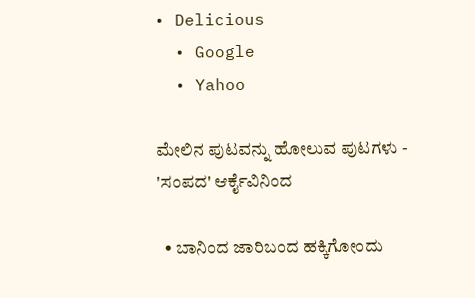• Delicious
  • Google
  • Yahoo

ಮೇಲಿನ ಪುಟವನ್ನು ಹೋಲುವ ಪುಟಗಳು - 'ಸಂಪದ' ಆರ್ಕೈವಿನಿಂದ

  • ಬಾನಿಂದ ಜಾರಿಬಂದ ಹಕ್ಕಿಗೋಂದು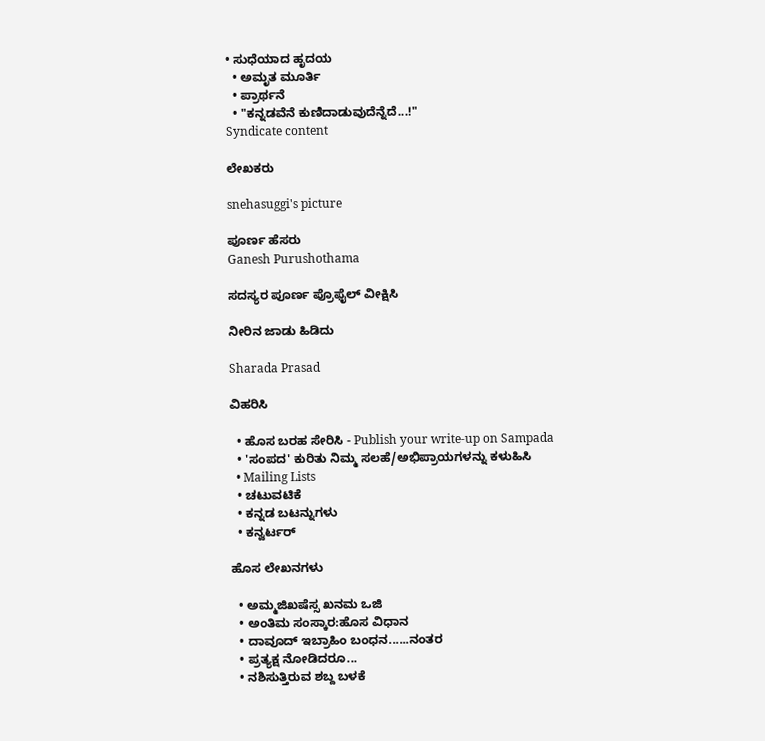• ಸುಧೆಯಾದ ಹೃದಯ
  • ಅಮೃತ ಮೂರ್ತಿ
  • ಪ್ರಾರ್ಥನೆ
  • "ಕನ್ನಡವೆನೆ ಕುಣಿದಾಡುವುದೆನ್ನೆದೆ...!"
Syndicate content

ಲೇಖಕರು

snehasuggi's picture

ಪೂರ್ಣ ಹೆಸರು
Ganesh Purushothama

ಸದಸ್ಯರ ಪೂರ್ಣ ಪ್ರೊಫೈಲ್ ವೀಕ್ಷಿಸಿ

ನೀರಿನ ಜಾಡು ಹಿಡಿದು

Sharada Prasad

ವಿಹರಿಸಿ

  • ಹೊಸ ಬರಹ ಸೇರಿಸಿ - Publish your write-up on Sampada
  • 'ಸಂಪದ' ಕುರಿತು ನಿಮ್ಮ ಸಲಹೆ/ಅಭಿಪ್ರಾಯಗಳನ್ನು ಕಳುಹಿಸಿ
  • Mailing Lists
  • ಚಟುವಟಿಕೆ
  • ಕನ್ನಡ ಬಟನ್ನುಗಳು
  • ಕನ್ವರ್ಟರ್

ಹೊಸ ಲೇಖನಗಳು

  • ಅಮ್ಮಜಿಖಷೆಸ್ಸ ಖನಮ ಒಜಿ
  • ಅಂತಿಮ ಸಂಸ್ಕಾರ:ಹೊಸ ವಿಧಾನ
  • ದಾವೂದ್ ಇಬ್ರಾಹಿಂ ಬಂಧನ......ನಂತರ
  • ಪ್ರತ್ಯಕ್ಷ ನೋಡಿದರೂ...
  • ನಶಿಸುತ್ತಿರುವ ಶಬ್ದ ಬಳಕೆ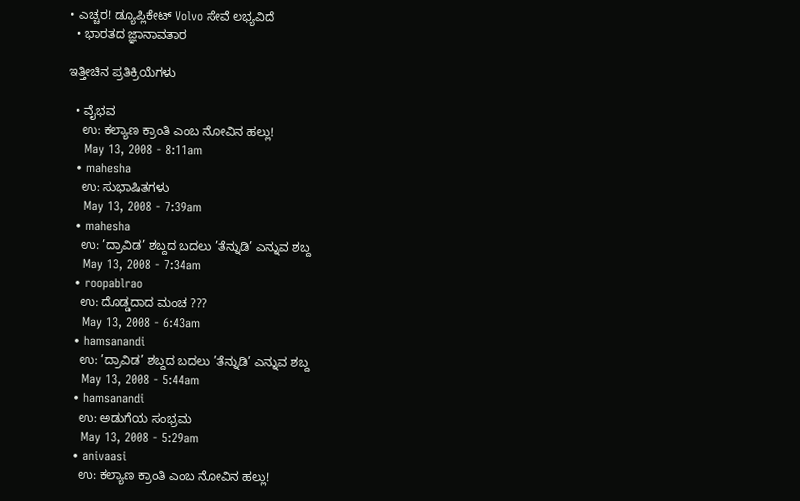• ಎಚ್ಚರ! ಡ್ಯೂಪ್ಲಿಕೇಟ್ Volvo ಸೇವೆ ಲಭ್ಯವಿದೆ
  • ಭಾರತದ ಜ್ಞಾನಾವತಾರ

ಇತ್ತೀಚಿನ ಪ್ರತಿಕ್ರಿಯೆಗಳು

  • ವೈಭವ
    ಉ: ಕಲ್ಯಾಣ ಕ್ರಾಂತಿ ಎಂಬ ನೋವಿನ ಹಲ್ಲು!
    May 13, 2008 - 8:11am
  • mahesha
    ಉ: ಸುಭಾಷಿತಗಳು
    May 13, 2008 - 7:39am
  • mahesha
    ಉ: ’ದ್ರಾವಿಡ’ ಶಬ್ದದ ಬದಲು ’ತೆನ್ನುಡಿ’ ಎನ್ನುವ ಶಬ್ದ
    May 13, 2008 - 7:34am
  • roopablrao
    ಉ: ದೊಡ್ಡದಾದ ಮಂಚ ???
    May 13, 2008 - 6:43am
  • hamsanandi
    ಉ: ’ದ್ರಾವಿಡ’ ಶಬ್ದದ ಬದಲು ’ತೆನ್ನುಡಿ’ ಎನ್ನುವ ಶಬ್ದ
    May 13, 2008 - 5:44am
  • hamsanandi
    ಉ: ಅಡುಗೆಯ ಸಂಭ್ರಮ
    May 13, 2008 - 5:29am
  • anivaasi
    ಉ: ಕಲ್ಯಾಣ ಕ್ರಾಂತಿ ಎಂಬ ನೋವಿನ ಹಲ್ಲು!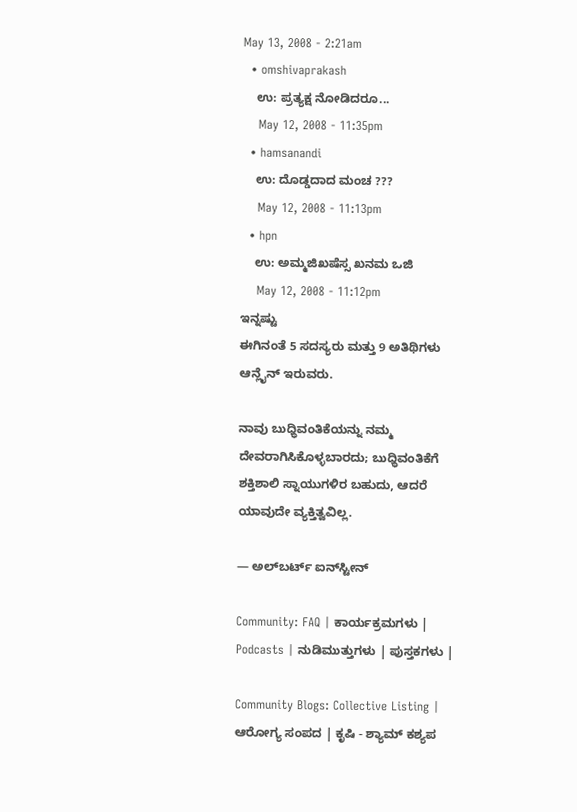May 13, 2008 - 2:21am
  • omshivaprakash
    ಉ: ಪ್ರತ್ಯಕ್ಷ ನೋಡಿದರೂ...
    May 12, 2008 - 11:35pm
  • hamsanandi
    ಉ: ದೊಡ್ಡದಾದ ಮಂಚ ???
    May 12, 2008 - 11:13pm
  • hpn
    ಉ: ಅಮ್ಮಜಿಖಷೆಸ್ಸ ಖನಮ ಒಜಿ
    May 12, 2008 - 11:12pm
ಇನ್ನಷ್ಟು
ಈಗಿನಂತೆ 5 ಸದಸ್ಯರು ಮತ್ತು 9 ಅತಿಥಿಗಳು ಆನ್ಲೈನ್ ಇರುವರು.

ನಾವು ಬುಧ್ಧಿವಂತಿಕೆಯನ್ನು ನಮ್ಮ ದೇವರಾಗಿಸಿಕೊಳ್ಳಬಾರದು; ಬುಧ್ಧಿವಂತಿಕೆಗೆ ಶಕ್ತಿಶಾಲಿ ಸ್ನಾಯುಗಳಿರ ಬಹುದು, ಆದರೆ ಯಾವುದೇ ವ್ಯಕ್ತಿತ್ವವಿಲ್ಲ.

— ಅಲ್‌ಬರ್ಟ್ ಐನ್‌ಸ್ಟೀನ್

Community: FAQ | ಕಾರ್ಯಕ್ರಮಗಳು | Podcasts | ನುಡಿಮುತ್ತುಗಳು | ಪುಸ್ತಕಗಳು |

Community Blogs: Collective Listing | ಆರೋಗ್ಯ ಸಂಪದ | ಕೃಷಿ - ಶ್ಯಾಮ್ ಕಶ್ಯಪ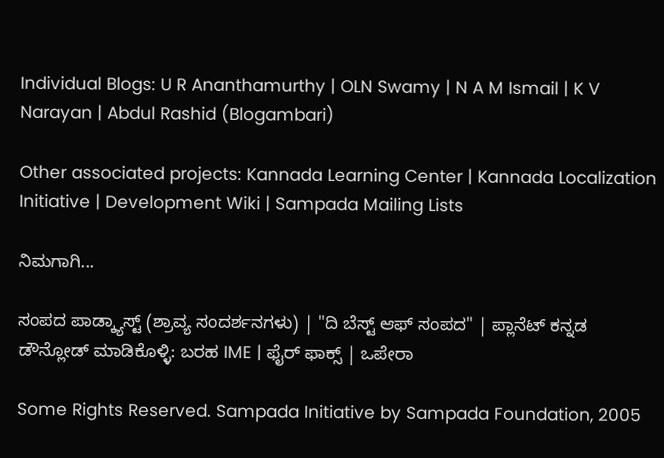Individual Blogs: U R Ananthamurthy | OLN Swamy | N A M Ismail | K V Narayan | Abdul Rashid (Blogambari)

Other associated projects: Kannada Learning Center | Kannada Localization Initiative | Development Wiki | Sampada Mailing Lists

ನಿಮಗಾಗಿ...

ಸಂಪದ ಪಾಡ್ಕ್ಯಾಸ್ಟ್ (ಶ್ರಾವ್ಯ ಸಂದರ್ಶನಗಳು) | "ದಿ ಬೆಸ್ಟ್ ಆಫ್ ಸಂಪದ" | ಪ್ಲಾನೆಟ್ ಕನ್ನಡ
ಡೌನ್ಲೋಡ್ ಮಾಡಿಕೊಳ್ಳಿ: ಬರಹ IME | ಫೈರ್ ಫಾಕ್ಸ್ | ಒಪೇರಾ

Some Rights Reserved. Sampada Initiative by Sampada Foundation, 2005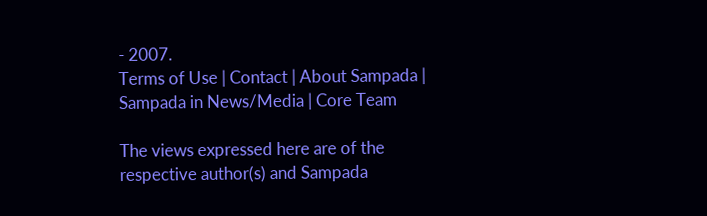- 2007.
Terms of Use | Contact | About Sampada | Sampada in News/Media | Core Team

The views expressed here are of the respective author(s) and Sampada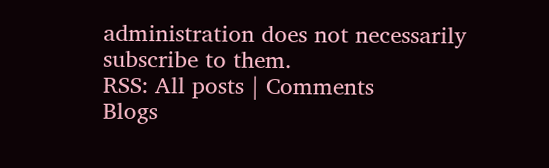administration does not necessarily subscribe to them.
RSS: All posts | Comments
Blogs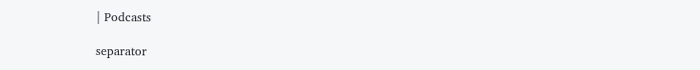| Podcasts

separator